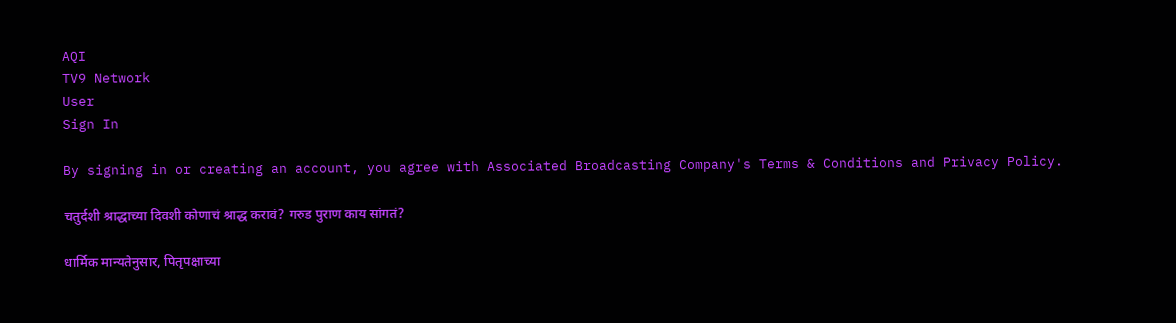AQI
TV9 Network
User
Sign In

By signing in or creating an account, you agree with Associated Broadcasting Company's Terms & Conditions and Privacy Policy.

चतुर्दशी श्राद्धाच्या दिवशी कोणाचं श्राद्ध करावं? गरुड पुराण काय सांगतं?

धार्मिक मान्यतेनुसार, पितृपक्षाच्या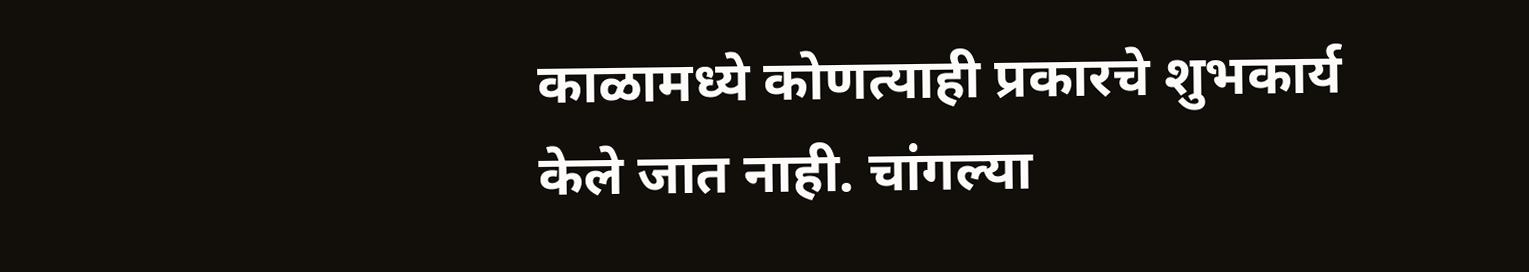काळामध्ये कोणत्याही प्रकारचे शुभकार्य केले जात नाही. चांगल्या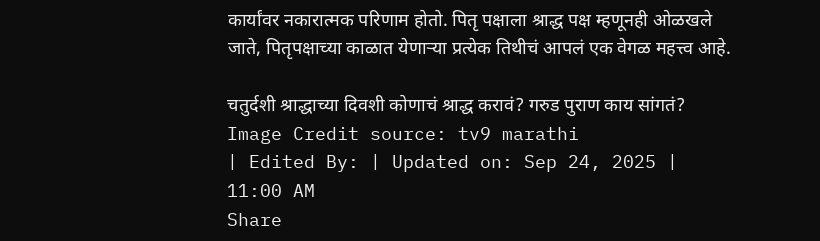कार्यांवर नकारात्मक परिणाम होतो. पितृ पक्षाला श्राद्ध पक्ष म्हणूनही ओळखले जाते, पितृपक्षाच्या काळात येणाऱ्या प्रत्येक तिथीचं आपलं एक वेगळ महत्त्व आहे.

चतुर्दशी श्राद्धाच्या दिवशी कोणाचं श्राद्ध करावं? गरुड पुराण काय सांगतं?
Image Credit source: tv9 marathi
| Edited By: | Updated on: Sep 24, 2025 | 11:00 AM
Share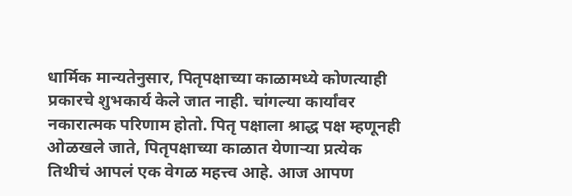धार्मिक मान्यतेनुसार, पितृपक्षाच्या काळामध्ये कोणत्याही प्रकारचे शुभकार्य केले जात नाही. चांगल्या कार्यांवर नकारात्मक परिणाम होतो. पितृ पक्षाला श्राद्ध पक्ष म्हणूनही ओळखले जाते, पितृपक्षाच्या काळात येणाऱ्या प्रत्येक तिथीचं आपलं एक वेगळ महत्त्व आहे. आज आपण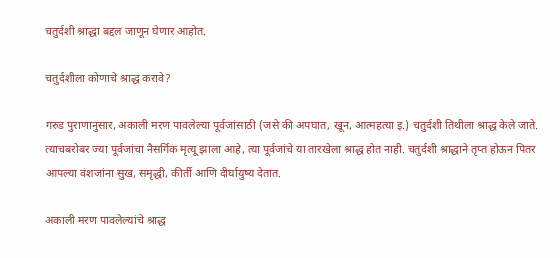चतुर्दशी श्राद्धा बद्दल जाणून घेणार आहोत.

चतुर्दशीला कोणाचे श्राद्ध करावे?

गरुड पुराणानुसार, अकाली मरण पावलेल्या पूर्वजांसाठी (जसे की अपघात, खून, आत्महत्या इ.) चतुर्दशी तिथीला श्राद्ध केले जाते. त्याचबरोबर ज्या पूर्वजांचा नैसर्गिक मृत्यू झाला आहे, त्या पूर्वजांचे या तारखेला श्राद्ध होत नाही. चतुर्दशी श्राद्धाने तृप्त होऊन पितर आपल्या वंशजांना सुख, समृद्धी, कीर्ती आणि दीर्घायुष्य देतात.

अकाली मरण पावलेल्यांचे श्राद्ध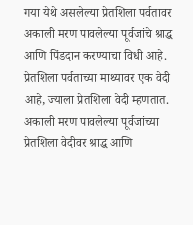गया येथे असलेल्या प्रेतशिला पर्वतावर अकाली मरण पावलेल्या पूर्वजांचे श्राद्ध आणि पिंडदान करण्याचा विधी आहे. प्रेतशिला पर्वताच्या माथ्यावर एक वेदी आहे, ज्याला प्रेतशिला वेदी म्हणतात. अकाली मरण पावलेल्या पूर्वजांच्या प्रेतशिला वेदीवर श्राद्ध आणि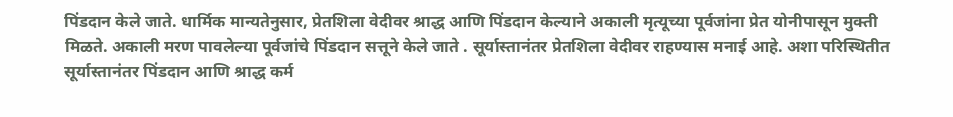पिंडदान केले जाते. धार्मिक मान्यतेनुसार, प्रेतशिला वेदीवर श्राद्ध आणि पिंडदान केल्याने अकाली मृत्यूच्या पूर्वजांना प्रेत योनीपासून मुक्ती मिळते. अकाली मरण पावलेल्या पूर्वजांचे पिंडदान सत्तूने केले जाते . सूर्यास्तानंतर प्रेतशिला वेदीवर राहण्यास मनाई आहे. अशा परिस्थितीत सूर्यास्तानंतर पिंडदान आणि श्राद्ध कर्म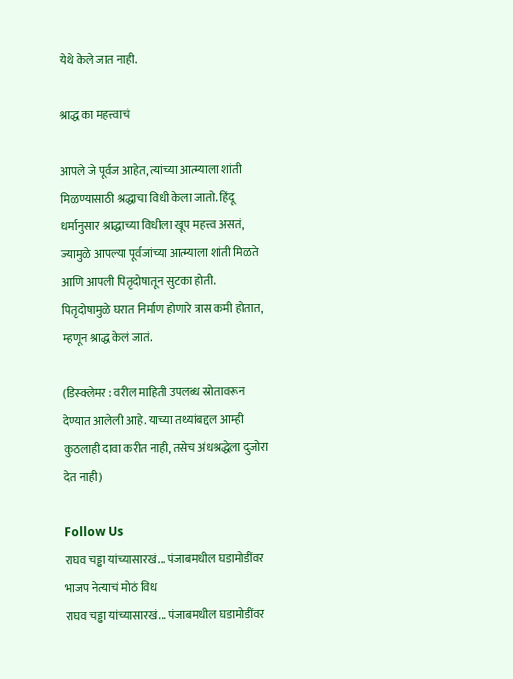येथे केले जात नाही.

श्राद्ध का महत्त्वाचं

आपले जे पूर्वज आहेत, त्यांच्या आत्म्याला शांती मिळण्यासाठी श्रद्धाचा विधी केला जातो. हिंदू धर्मानुसार श्राद्धाच्या विधीला खूप महत्त्व असतं, ज्यामुळे आपल्या पूर्वजांच्या आत्म्याला शांती मिळते आणि आपली पितृदोषातून सुटका होती. पितृदोषामुळे घरात निर्माण होणारे त्रास कमी होतात, म्हणून श्राद्ध केलं जातं.

(डिस्क्लेमर : वरील माहिती उपलब्ध स्रोतावरून देण्यात आलेली आहे. याच्या तथ्यांबद्दल आम्ही कुठलाही दावा करीत नाही, तसेच अंधश्रद्धेला दुजोरा देत नाही)

Follow Us
राघव चड्ढा यांच्यासारखं... पंजाबमधील घडामोडींवर भाजप नेत्याचं मोठं विध
राघव चड्ढा यांच्यासारखं... पंजाबमधील घडामोडींवर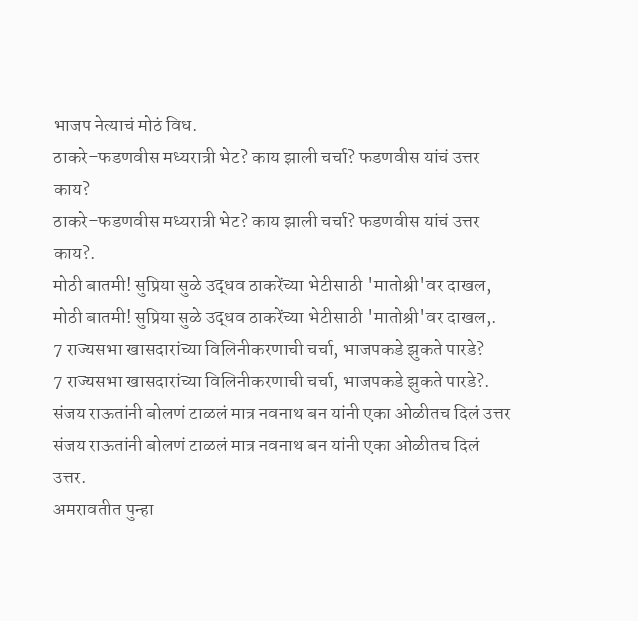भाजप नेत्याचं मोठं विध.
ठाकरे–फडणवीस मध्यरात्री भेट? काय झाली चर्चा? फडणवीस यांचं उत्तर काय?
ठाकरे–फडणवीस मध्यरात्री भेट? काय झाली चर्चा? फडणवीस यांचं उत्तर काय?.
मोठी बातमी! सुप्रिया सुळे उद्धव ठाकरेंच्या भेटीसाठी 'मातोश्री'वर दाखल,
मोठी बातमी! सुप्रिया सुळे उद्धव ठाकरेंच्या भेटीसाठी 'मातोश्री'वर दाखल,.
7 राज्यसभा खासदारांच्या विलिनीकरणाची चर्चा, भाजपकडे झुकते पारडे?
7 राज्यसभा खासदारांच्या विलिनीकरणाची चर्चा, भाजपकडे झुकते पारडे?.
संजय राऊतांनी बोलणं टाळलं मात्र नवनाथ बन यांनी एका ओळीतच दिलं उत्तर
संजय राऊतांनी बोलणं टाळलं मात्र नवनाथ बन यांनी एका ओळीतच दिलं उत्तर.
अमरावतीत पुन्हा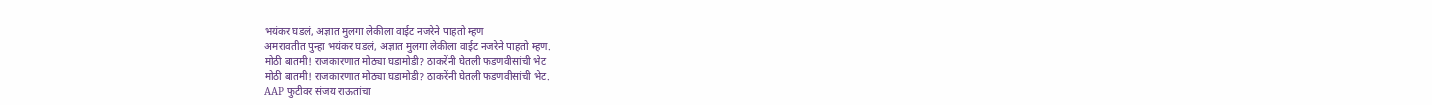भयंकर घडलं, अज्ञात मुलगा लेकीला वाईट नजरेने पाहतो म्हण
अमरावतीत पुन्हा भयंकर घडलं, अज्ञात मुलगा लेकीला वाईट नजरेने पाहतो म्हण.
मोठी बातमी! राजकारणात मोठ्या घडामोडी? ठाकरेंनी घेतली फडणवीसांची भेट
मोठी बातमी! राजकारणात मोठ्या घडामोडी? ठाकरेंनी घेतली फडणवीसांची भेट.
AAP फुटीवर संजय राऊतांचा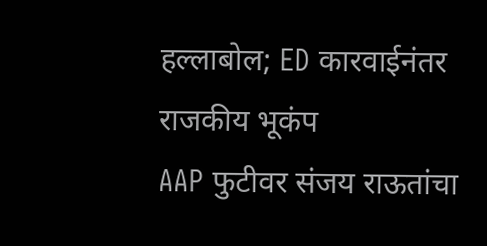हल्लाबोल; ED कारवाईनंतर राजकीय भूकंप
AAP फुटीवर संजय राऊतांचा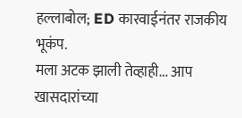हल्लाबोल; ED कारवाईनंतर राजकीय भूकंप.
मला अटक झाली तेव्हाही... आप खासदारांच्या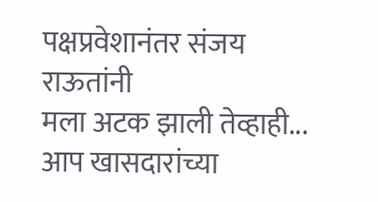पक्षप्रवेशानंतर संजय राऊतांनी
मला अटक झाली तेव्हाही... आप खासदारांच्या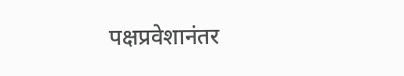पक्षप्रवेशानंतर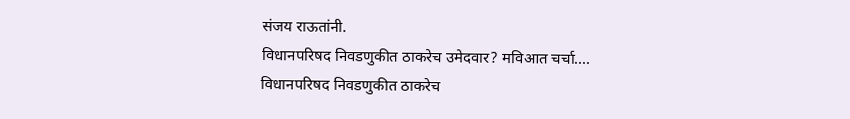संजय राऊतांनी.
विधानपरिषद निवडणुकीत ठाकरेच उमेदवार? मविआत चर्चा....
विधानपरिषद निवडणुकीत ठाकरेच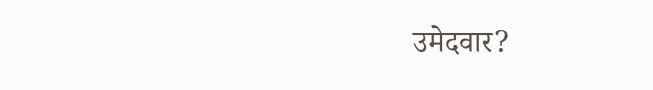उमेदवार?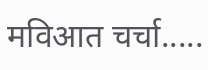मविआत चर्चा.....